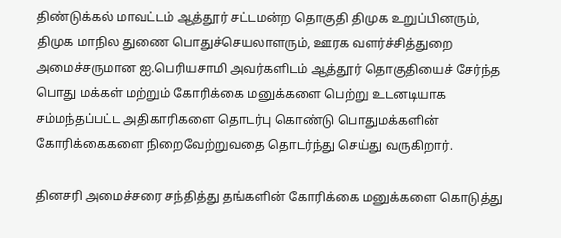திண்டுக்கல் மாவட்டம் ஆத்தூர் சட்டமன்ற தொகுதி திமுக உறுப்பினரும், திமுக மாநில துணை பொதுச்செயலாளரும், ஊரக வளர்ச்சித்துறை அமைச்சருமான ஐ.பெரியசாமி அவர்களிடம் ஆத்தூர் தொகுதியைச் சேர்ந்த பொது மக்கள் மற்றும் கோரிக்கை மனுக்களை பெற்று உடனடியாக சம்மந்தப்பட்ட அதிகாரிகளை தொடர்பு கொண்டு பொதுமக்களின் கோரிக்கைகளை நிறைவேற்றுவதை தொடர்ந்து செய்து வருகிறார்.

தினசரி அமைச்சரை சந்தித்து தங்களின் கோரிக்கை மனுக்களை கொடுத்து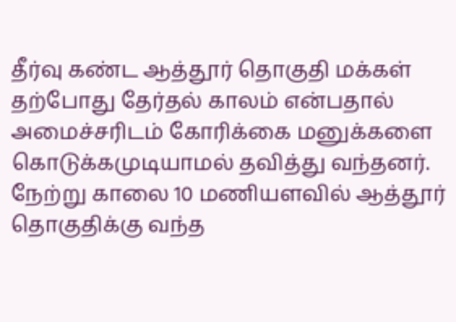தீர்வு கண்ட ஆத்தூர் தொகுதி மக்கள் தற்போது தேர்தல் காலம் என்பதால் அமைச்சரிடம் கோரிக்கை மனுக்களை கொடுக்கமுடியாமல் தவித்து வந்தனர். நேற்று காலை 10 மணியளவில் ஆத்தூர் தொகுதிக்கு வந்த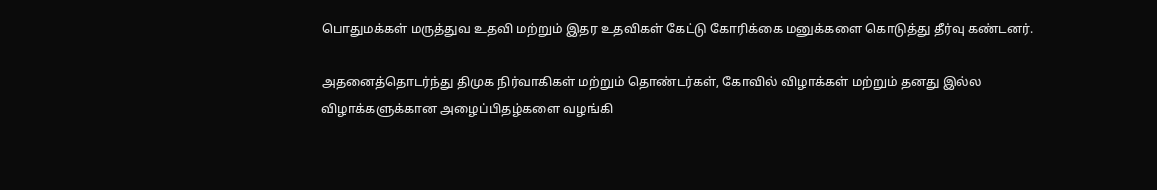பொதுமக்கள் மருத்துவ உதவி மற்றும் இதர உதவிகள் கேட்டு கோரிக்கை மனுக்களை கொடுத்து தீர்வு கண்டனர்.

அதனைத்தொடர்ந்து திமுக நிர்வாகிகள் மற்றும் தொண்டர்கள், கோவில் விழாக்கள் மற்றும் தனது இல்ல விழாக்களுக்கான அழைப்பிதழ்களை வழங்கி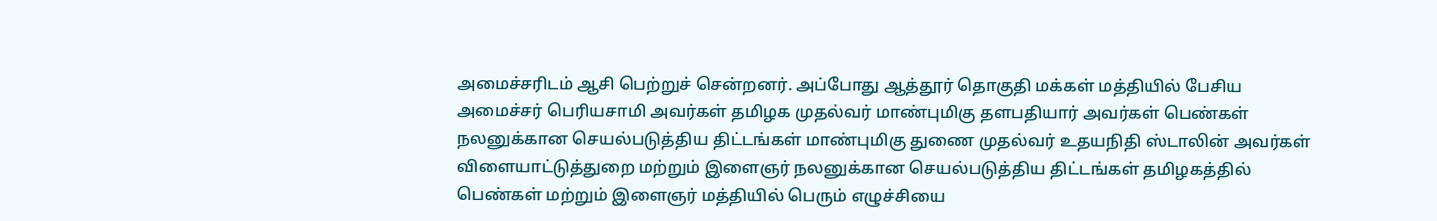அமைச்சரிடம் ஆசி பெற்றுச் சென்றனர். அப்போது ஆத்தூர் தொகுதி மக்கள் மத்தியில் பேசிய அமைச்சர் பெரியசாமி அவர்கள் தமிழக முதல்வர் மாண்புமிகு தளபதியார் அவர்கள் பெண்கள் நலனுக்கான செயல்படுத்திய திட்டங்கள் மாண்புமிகு துணை முதல்வர் உதயநிதி ஸ்டாலின் அவர்கள் விளையாட்டுத்துறை மற்றும் இளைஞர் நலனுக்கான செயல்படுத்திய திட்டங்கள் தமிழகத்தில் பெண்கள் மற்றும் இளைஞர் மத்தியில் பெரும் எழுச்சியை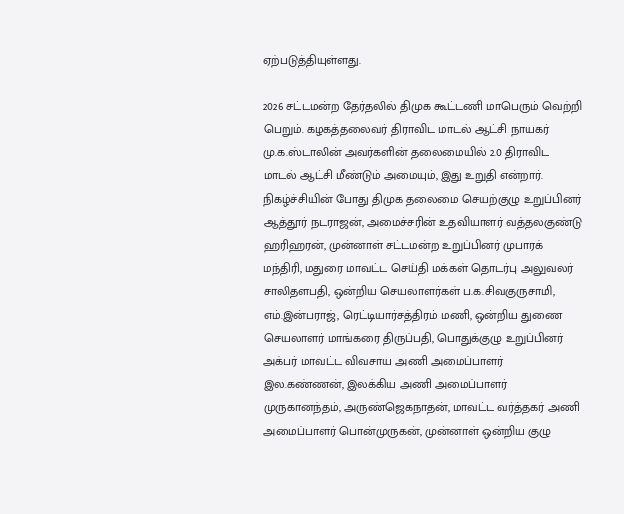ஏற்படுத்தியுள்ளது.

2026 சட்டமன்ற தேர்தலில் திமுக கூட்டணி மாபெரும் வெற்றி பெறும். கழகத்தலைவர் திராவிட மாடல் ஆட்சி நாயகர் மு.க.ஸ்டாலின் அவர்களின் தலைமையில் 2.0 திராவிட மாடல் ஆட்சி மீண்டும் அமையும், இது உறுதி என்றார். நிகழ்ச்சியின் போது திமுக தலைமை செயற்குழு உறுப்பினர் ஆத்தூர் நடராஜன், அமைச்சரின் உதவியாளர் வத்தலகுண்டு ஹரிஹரன், முன்னாள் சட்டமன்ற உறுப்பினர் முபாரக் மந்திரி, மதுரை மாவட்ட செய்தி மக்கள் தொடர்பு அலுவலர் சாலிதளபதி, ஒன்றிய செயலாளர்கள் ப.க.சிவகுருசாமி, எம்.இன்பராஜ், ரெட்டியார்சத்திரம் மணி, ஒன்றிய துணை செயலாளர் மாங்கரை திருப்பதி, பொதுக்குழு உறுப்பினர் அக்பர் மாவட்ட விவசாய அணி அமைப்பாளர் இல.கண்ணன், இலக்கிய அணி அமைப்பாளர் முருகானந்தம், அருண்ஜெகநாதன், மாவட்ட வர்த்தகர் அணி அமைப்பாளர் பொன்முருகன், முன்னாள் ஒன்றிய குழு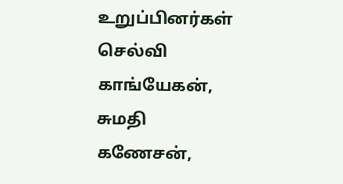உறுப்பினர்கள் செல்வி காங்யேகன், சுமதி கணேசன்,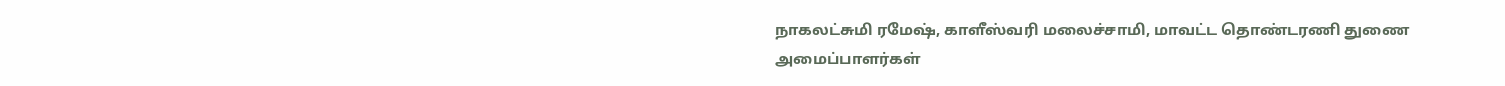நாகலட்சுமி ரமேஷ், காளீஸ்வரி மலைச்சாமி, மாவட்ட தொண்டரணி துணை அமைப்பாளர்கள்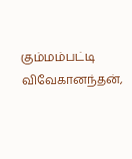கும்மம்பட்டி விவேகானந்தன்,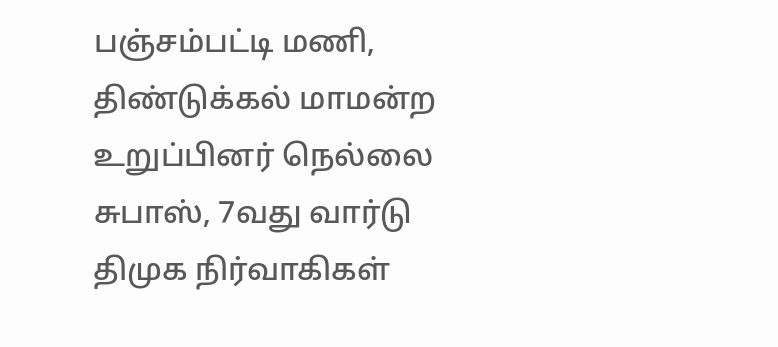பஞ்சம்பட்டி மணி, திண்டுக்கல் மாமன்ற உறுப்பினர் நெல்லை சுபாஸ், 7வது வார்டு திமுக நிர்வாகிகள்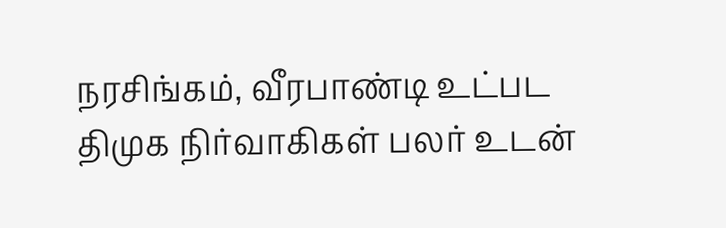நரசிங்கம், வீரபாண்டி உட்பட திமுக நிர்வாகிகள் பலர் உடன்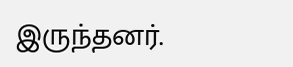இருந்தனர்.